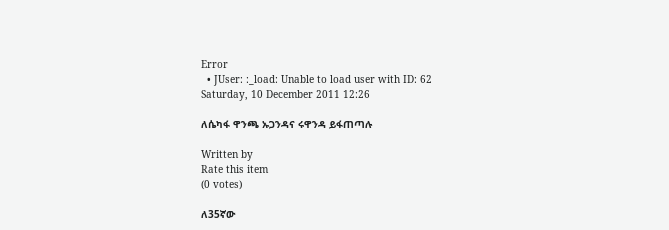Error
  • JUser: :_load: Unable to load user with ID: 62
Saturday, 10 December 2011 12:26

ለሴካፋ ዋንጫ ኡጋንዳና ሩዋንዳ ይፋጠጣሉ

Written by
Rate this item
(0 votes)

ለ35ኛው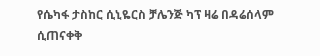የሴካፋ ታስከር ሲኒዬርስ ቻሌንጅ ካፕ ዛሬ በዳሬሰላም ሲጠናቀቅ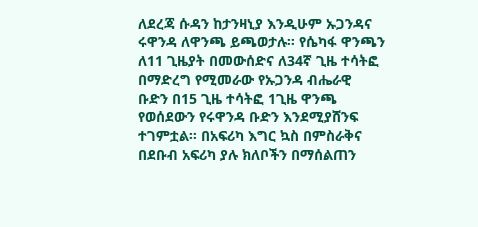ለደረጃ ሱዳን ከታንዛኒያ እንዲሁም ኡጋንዳና ሩዋንዳ ለዋንጫ ይጫወታሉ፡፡ የሴካፋ ዋንጫን ለ11 ጊዜያት በመውሰድና ለ34ኛ ጊዜ ተሳትፎ በማድረግ የሚመራው የኡጋንዳ ብሔራዊ ቡድን በ15 ጊዜ ተሳትፎ 1ጊዜ ዋንጫ የወሰደውን የሩዋንዳ ቡድን እንደሚያሸንፍ ተገምቷል፡፡ በአፍሪካ እግር ኳስ በምስራቅና በደቡብ አፍሪካ ያሉ ክለቦችን በማሰልጠን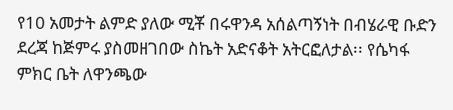የ10 አመታት ልምድ ያለው ሚቾ በሩዋንዳ አሰልጣኝነት በብሄራዊ ቡድን ደረጃ ከጅምሩ ያስመዘገበው ስኬት አድናቆት አትርፎለታል፡፡ የሴካፋ ምክር ቤት ለዋንጫው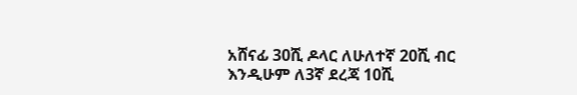አሸናፊ 30ሺ ዶላር ለሁለተኛ 20ሺ ብር እንዲሁም ለ3ኛ ደረጃ 10ሺ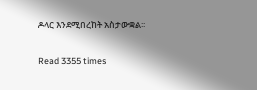ዶላር እንደሚበረከት አስታውቋል፡፡

Read 3355 times